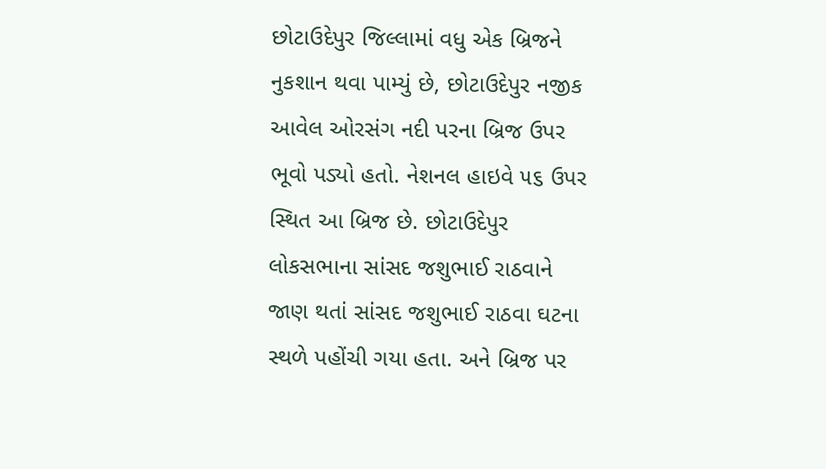છોટાઉદેપુર જિલ્લામાં વધુ એક બ્રિજને નુકશાન થવા પામ્યું છે, છોટાઉદેપુર નજીક આવેલ ઓરસંગ નદી પરના બ્રિજ ઉપર ભૂવો પડ્યો હતો. નેશનલ હાઇવે ૫૬ ઉપર સ્થિત આ બ્રિજ છે. છોટાઉદેપુર લોકસભાના સાંસદ જશુભાઈ રાઠવાને જાણ થતાં સાંસદ જશુભાઈ રાઠવા ઘટના સ્થળે પહોંચી ગયા હતા. અને બ્રિજ પર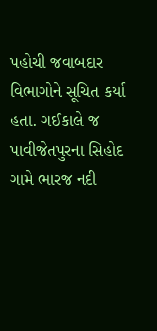પહોચી જવાબદાર વિભાગોને સૂચિત કર્યા હતા. ગઈકાલે જ પાવીજેતપુરના સિહોદ ગામે ભારજ નદી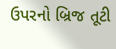ઉપરનો બ્રિજ તૂટી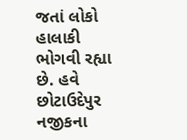જતાં લોકો હાલાકી ભોગવી રહ્યા છે. હવે છોટાઉદેપુર નજીકના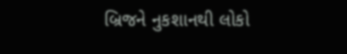બ્રિજને નુકશાનથી લોકો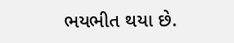ભયભીત થયા છે.